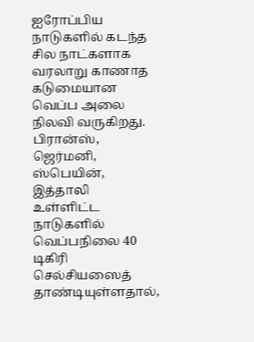ஐரோப்பிய நாடுகளில் கடந்த சில நாட்களாக வரலாறு காணாத கடுமையான வெப்ப அலை நிலவி வருகிறது. பிரான்ஸ், ஜெர்மனி, ஸ்பெயின், இத்தாலி உள்ளிட்ட நாடுகளில் வெப்பநிலை 40 டிகிரி செல்சியஸைத் தாண்டியுள்ளதால்,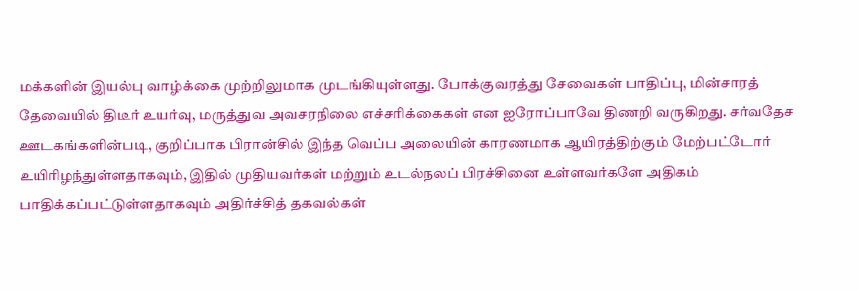மக்களின் இயல்பு வாழ்க்கை முற்றிலுமாக முடங்கியுள்ளது. போக்குவரத்து சேவைகள் பாதிப்பு, மின்சாரத் தேவையில் திடீர் உயர்வு, மருத்துவ அவசரநிலை எச்சரிக்கைகள் என ஐரோப்பாவே திணறி வருகிறது. சர்வதேச ஊடகங்களின்படி, குறிப்பாக பிரான்சில் இந்த வெப்ப அலையின் காரணமாக ஆயிரத்திற்கும் மேற்பட்டோர் உயிரிழந்துள்ளதாகவும், இதில் முதியவர்கள் மற்றும் உடல்நலப் பிரச்சினை உள்ளவர்களே அதிகம் பாதிக்கப்பட்டுள்ளதாகவும் அதிர்ச்சித் தகவல்கள்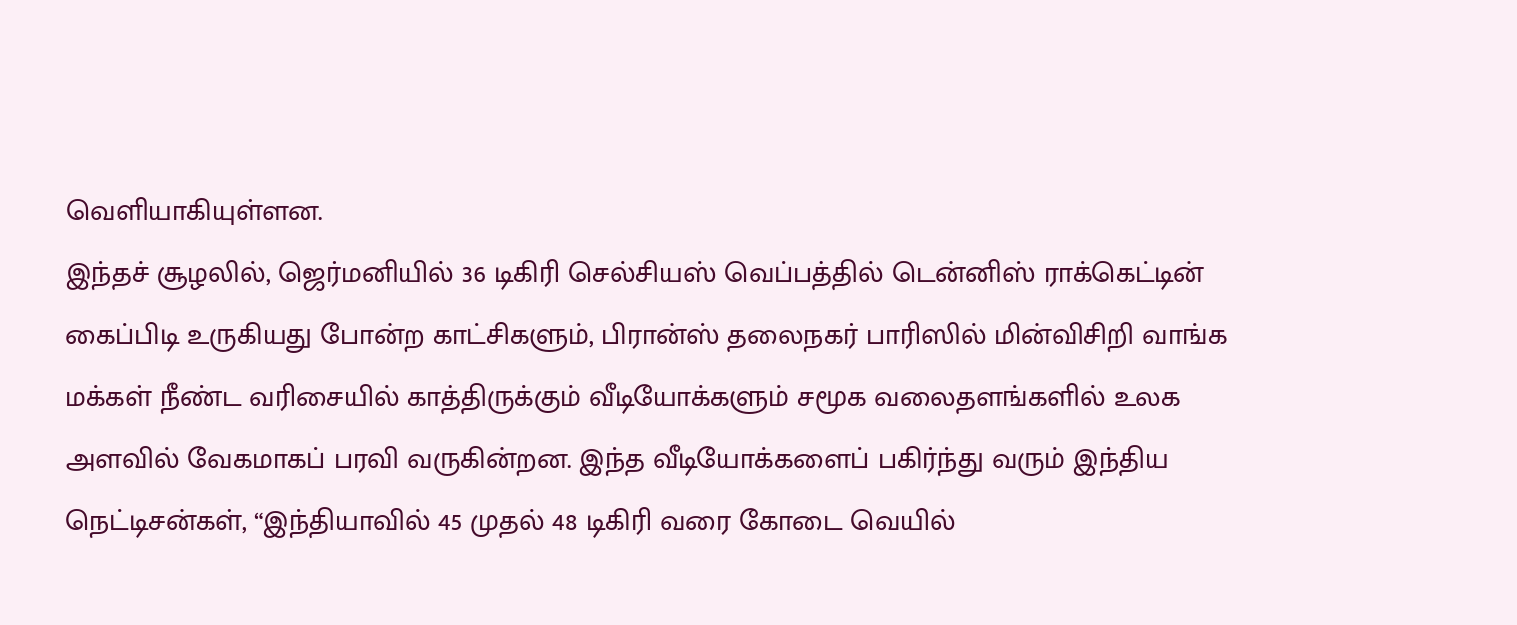வெளியாகியுள்ளன.
இந்தச் சூழலில், ஜெர்மனியில் 36 டிகிரி செல்சியஸ் வெப்பத்தில் டென்னிஸ் ராக்கெட்டின் கைப்பிடி உருகியது போன்ற காட்சிகளும், பிரான்ஸ் தலைநகர் பாரிஸில் மின்விசிறி வாங்க மக்கள் நீண்ட வரிசையில் காத்திருக்கும் வீடியோக்களும் சமூக வலைதளங்களில் உலக அளவில் வேகமாகப் பரவி வருகின்றன. இந்த வீடியோக்களைப் பகிர்ந்து வரும் இந்திய நெட்டிசன்கள், “இந்தியாவில் 45 முதல் 48 டிகிரி வரை கோடை வெயில்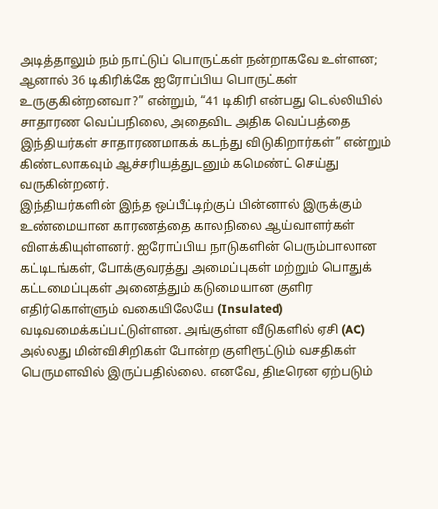அடித்தாலும் நம் நாட்டுப் பொருட்கள் நன்றாகவே உள்ளன; ஆனால் 36 டிகிரிக்கே ஐரோப்பிய பொருட்கள் உருகுகின்றனவா?” என்றும், “41 டிகிரி என்பது டெல்லியில் சாதாரண வெப்பநிலை, அதைவிட அதிக வெப்பத்தை இந்தியர்கள் சாதாரணமாகக் கடந்து விடுகிறார்கள்” என்றும் கிண்டலாகவும் ஆச்சரியத்துடனும் கமெண்ட் செய்து வருகின்றனர்.
இந்தியர்களின் இந்த ஒப்பீட்டிற்குப் பின்னால் இருக்கும் உண்மையான காரணத்தை காலநிலை ஆய்வாளர்கள் விளக்கியுள்ளனர். ஐரோப்பிய நாடுகளின் பெரும்பாலான கட்டிடங்கள், போக்குவரத்து அமைப்புகள் மற்றும் பொதுக் கட்டமைப்புகள் அனைத்தும் கடுமையான குளிர எதிர்கொள்ளும் வகையிலேயே (Insulated) வடிவமைக்கப்பட்டுள்ளன. அங்குள்ள வீடுகளில் ஏசி (AC) அல்லது மின்விசிறிகள் போன்ற குளிரூட்டும் வசதிகள் பெருமளவில் இருப்பதில்லை. எனவே, திடீரென ஏற்படும்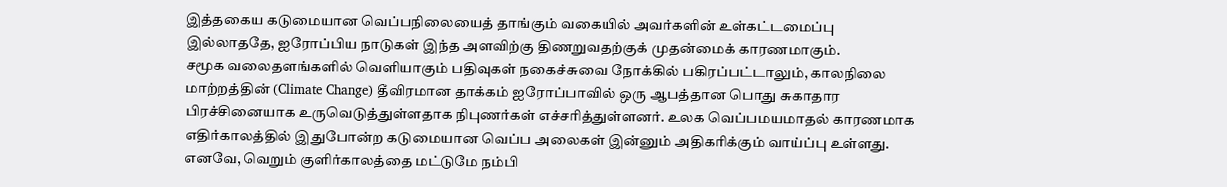இத்தகைய கடுமையான வெப்பநிலையைத் தாங்கும் வகையில் அவர்களின் உள்கட்டமைப்பு இல்லாததே, ஐரோப்பிய நாடுகள் இந்த அளவிற்கு திணறுவதற்குக் முதன்மைக் காரணமாகும்.
சமூக வலைதளங்களில் வெளியாகும் பதிவுகள் நகைச்சுவை நோக்கில் பகிரப்பட்டாலும், காலநிலை மாற்றத்தின் (Climate Change) தீவிரமான தாக்கம் ஐரோப்பாவில் ஒரு ஆபத்தான பொது சுகாதார பிரச்சினையாக உருவெடுத்துள்ளதாக நிபுணர்கள் எச்சரித்துள்ளனர். உலக வெப்பமயமாதல் காரணமாக எதிர்காலத்தில் இதுபோன்ற கடுமையான வெப்ப அலைகள் இன்னும் அதிகரிக்கும் வாய்ப்பு உள்ளது. எனவே, வெறும் குளிர்காலத்தை மட்டுமே நம்பி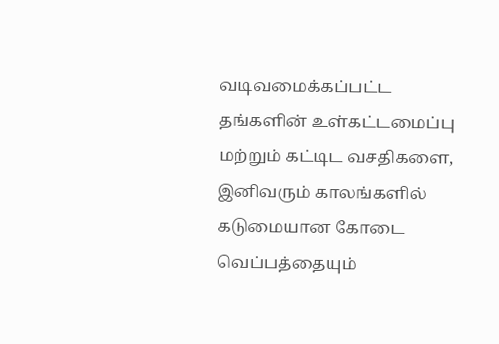வடிவமைக்கப்பட்ட தங்களின் உள்கட்டமைப்பு மற்றும் கட்டிட வசதிகளை, இனிவரும் காலங்களில் கடுமையான கோடை வெப்பத்தையும்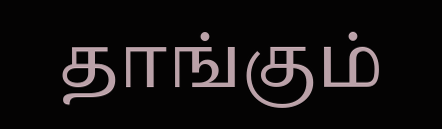தாங்கும்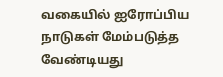வகையில் ஐரோப்பிய நாடுகள் மேம்படுத்த வேண்டியது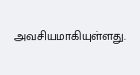அவசியமாகியுள்ளது.